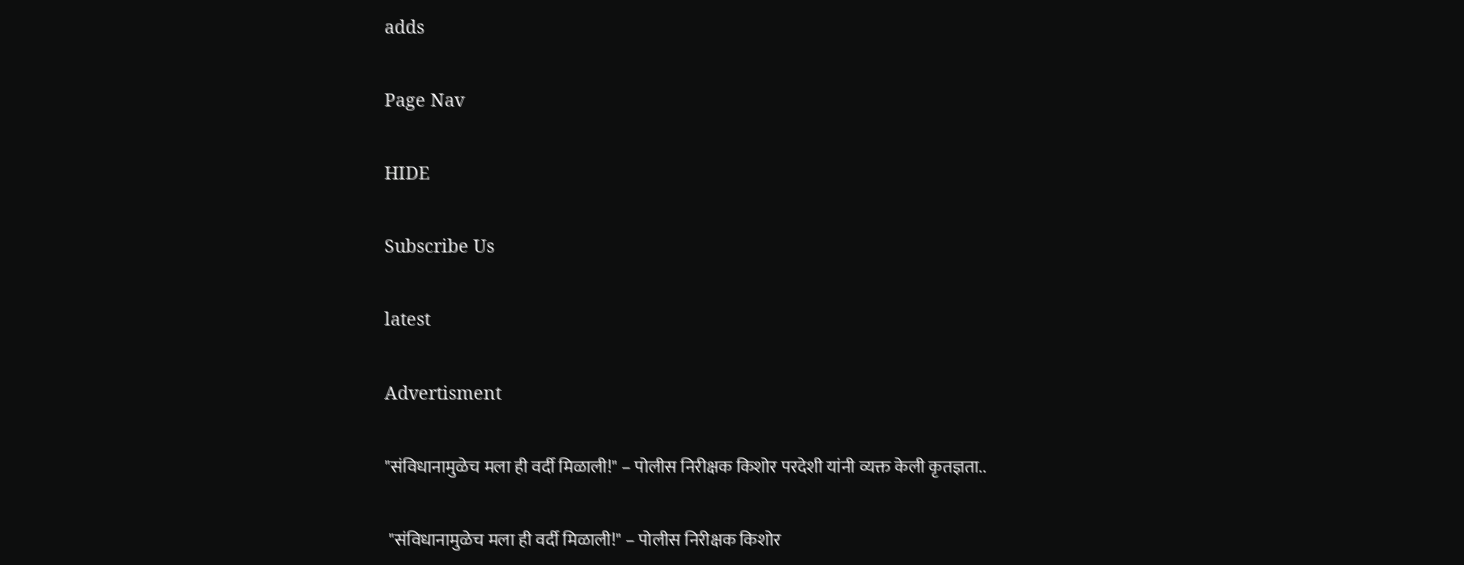adds

Page Nav

HIDE

Subscribe Us

latest

Advertisment

"संविधानामुळेच मला ही वर्दी मिळाली!" – पोलीस निरीक्षक किशोर परदेशी यांनी व्यक्त केली कृतज्ञता..

 "संविधानामुळेच मला ही वर्दी मिळाली!" – पोलीस निरीक्षक किशोर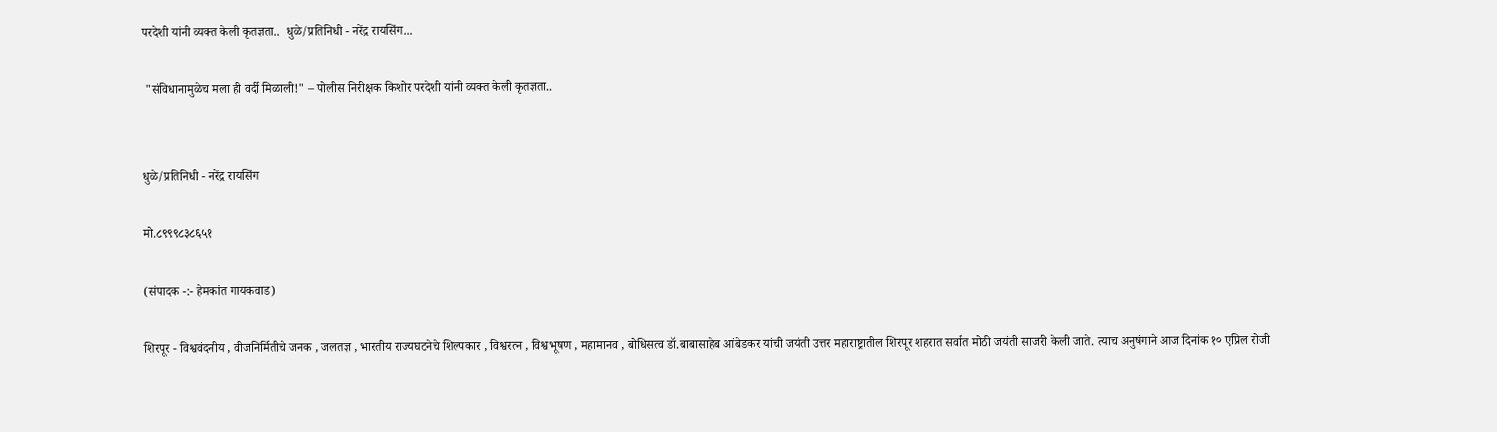परदेशी यांनी व्यक्त केली कृतज्ञता..  धुळे/प्रतिनिधी - नरेंद्र रायसिंग...

 "संविधानामुळेच मला ही वर्दी मिळाली!" – पोलीस निरीक्षक किशोर परदेशी यांनी व्यक्त केली कृतज्ञता..


धुळे/प्रतिनिधी - नरेंद्र रायसिंग

मो.८९९९८३८६५१

(संपादक -:- हेमकांत गायकवाड)

शिरपूर - विश्ववंदनीय , वीजनिर्मितीचे जनक , जलतज्ञ , भारतीय राज्यघटनेचे शिल्पकार , विश्वरत्न , विश्वभूषण , महामानव , बोधिसत्व डॉ.बाबासाहेब आंबेडकर यांची जयंती उत्तर महाराष्ट्रातील शिरपूर शहरात सर्वात मोठी जयंती साजरी केली जाते. त्याच अनुषंगाने आज दिनांक १० एप्रिल रोजी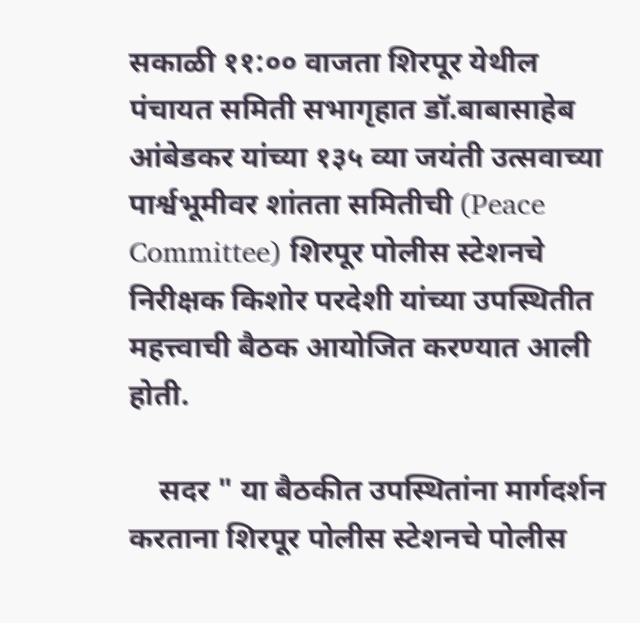सकाळी ११:०० वाजता शिरपूर येथील पंचायत समिती सभागृहात डॉ.बाबासाहेब आंबेडकर यांच्या १३५ व्या जयंती उत्सवाच्या पार्श्वभूमीवर शांतता समितीची (Peace Committee) शिरपूर पोलीस स्टेशनचे निरीक्षक किशोर परदेशी यांच्या उपस्थितीत महत्त्वाची बैठक आयोजित करण्यात आली होती.

    सदर " या बैठकीत उपस्थितांना मार्गदर्शन करताना शिरपूर पोलीस स्टेशनचे पोलीस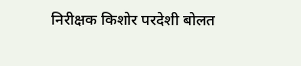निरीक्षक किशोर परदेशी बोलत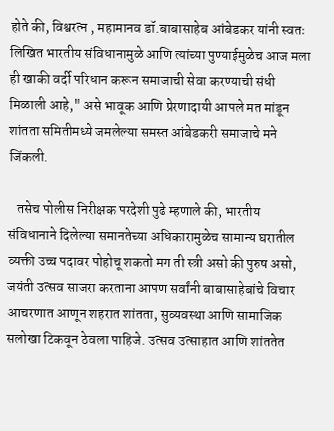होते की, विश्वरत्न , महामानव डॉ.बाबासाहेब आंबेडकर यांनी स्वतः लिखित भारतीय संविधानामुळे आणि त्यांच्या पुण्याईमुळेच आज मला ही खाकी वर्दी परिधान करून समाजाची सेवा करण्याची संधी मिळाली आहे," असे भावूक आणि प्रेरणादायी आपले मत मांडून शांतता समितीमध्ये जमलेल्या समस्त आंबेडकरी समाजाचे मने जिंकली.

   तसेच पोलीस निरीक्षक परदेशी पुढे म्हणाले की, भारतीय संविधानाने दिलेल्या समानतेच्या अधिकारामुळेच सामान्य घरातील व्यक्ती उच्च पदावर पोहोचू शकतो मग ती स्त्री असो की पुरुष असो, जयंती उत्सव साजरा करताना आपण सर्वांनी बाबासाहेबांचे विचार आचरणात आणून शहरात शांतता, सुव्यवस्था आणि सामाजिक सलोखा टिकवून ठेवला पाहिजे. उत्सव उत्साहात आणि शांततेत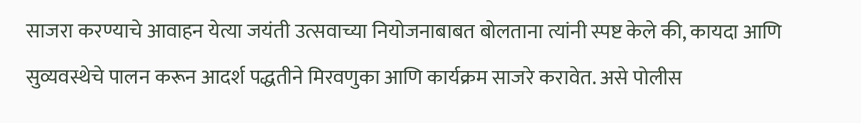साजरा करण्याचे आवाहन येत्या जयंती उत्सवाच्या नियोजनाबाबत बोलताना त्यांनी स्पष्ट केले की, कायदा आणि सुव्यवस्थेचे पालन करून आदर्श पद्धतीने मिरवणुका आणि कार्यक्रम साजरे करावेत. असे पोलीस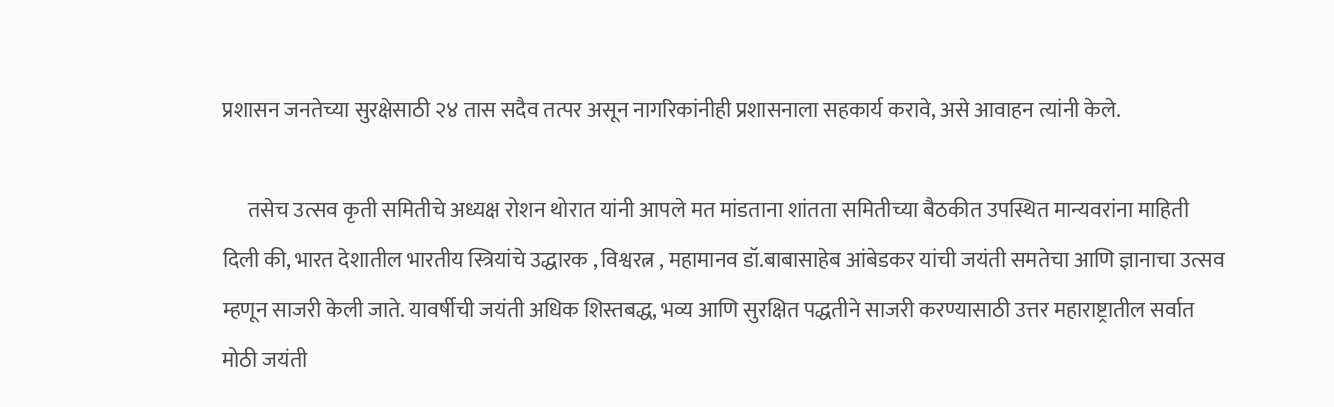प्रशासन जनतेच्या सुरक्षेसाठी २४ तास सदैव तत्पर असून नागरिकांनीही प्रशासनाला सहकार्य करावे, असे आवाहन त्यांनी केले.

      तसेच उत्सव कृती समितीचे अध्यक्ष रोशन थोरात यांनी आपले मत मांडताना शांतता समितीच्या बैठकीत उपस्थित मान्यवरांना माहिती दिली की, भारत देशातील भारतीय स्त्रियांचे उद्धारक , विश्वरत्न , महामानव डॉ.बाबासाहेब आंबेडकर यांची जयंती समतेचा आणि ज्ञानाचा उत्सव म्हणून साजरी केली जाते. यावर्षीची जयंती अधिक शिस्तबद्ध, भव्य आणि सुरक्षित पद्धतीने साजरी करण्यासाठी उत्तर महाराष्ट्रातील सर्वात मोठी जयंती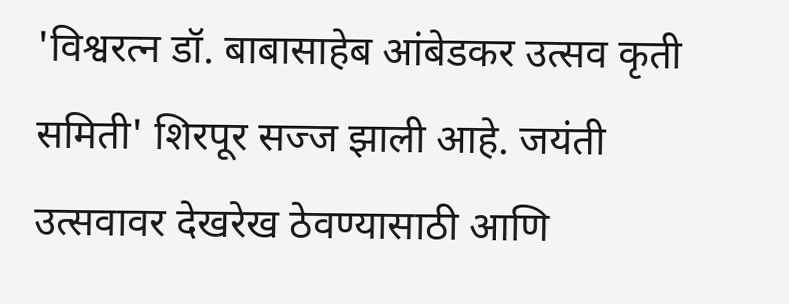'विश्वरत्न डॉ. बाबासाहेब आंबेडकर उत्सव कृती समिती' शिरपूर सज्ज झाली आहे. जयंती उत्सवावर देखरेख ठेवण्यासाठी आणि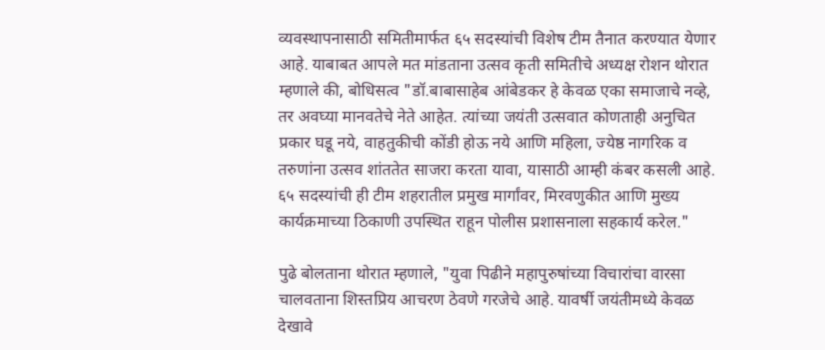व्यवस्थापनासाठी समितीमार्फत ६५ सदस्यांची विशेष टीम तैनात करण्यात येणार आहे. याबाबत आपले मत मांडताना उत्सव कृती समितीचे अध्यक्ष रोशन थोरात म्हणाले की, बोधिसत्व "डॉ.बाबासाहेब आंबेडकर हे केवळ एका समाजाचे नव्हे, तर अवघ्या मानवतेचे नेते आहेत. त्यांच्या जयंती उत्सवात कोणताही अनुचित प्रकार घडू नये, वाहतुकीची कोंडी होऊ नये आणि महिला, ज्येष्ठ नागरिक व तरुणांना उत्सव शांततेत साजरा करता यावा, यासाठी आम्ही कंबर कसली आहे. ६५ सदस्यांची ही टीम शहरातील प्रमुख मार्गांवर, मिरवणुकीत आणि मुख्य कार्यक्रमाच्या ठिकाणी उपस्थित राहून पोलीस प्रशासनाला सहकार्य करेल."

पुढे बोलताना थोरात म्हणाले, "युवा पिढीने महापुरुषांच्या विचारांचा वारसा चालवताना शिस्तप्रिय आचरण ठेवणे गरजेचे आहे. यावर्षी जयंतीमध्ये केवळ देखावे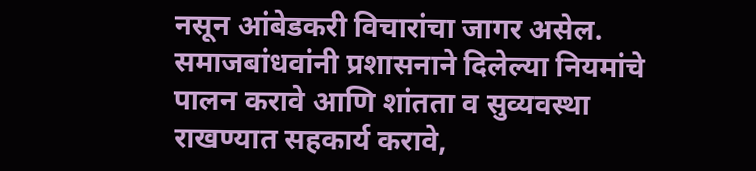नसून आंबेडकरी विचारांचा जागर असेल. समाजबांधवांनी प्रशासनाने दिलेल्या नियमांचे पालन करावे आणि शांतता व सुव्यवस्था राखण्यात सहकार्य करावे,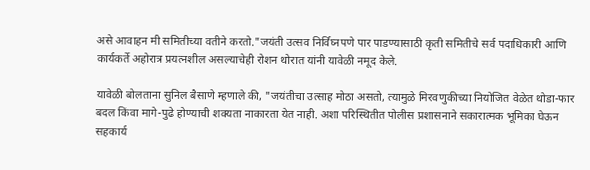असे आवाहन मी समितीच्या वतीने करतो."जयंती उत्सव निर्विघ्नपणे पार पाडण्यासाठी कृती समितीचे सर्व पदाधिकारी आणि कार्यकर्ते अहोरात्र प्रयत्नशील असल्याचेही रोशन थोरात यांनी यावेळी नमूद केले.

यावेळी बोलताना सुनिल बैसाणे म्हणाले की, "जयंतीचा उत्साह मोठा असतो, त्यामुळे मिरवणुकीच्या नियोजित वेळेत थोडा-फार बदल किंवा मागे-पुढे होण्याची शक्यता नाकारता येत नाही. अशा परिस्थितीत पोलीस प्रशासनाने सकारात्मक भूमिका घेऊन सहकार्य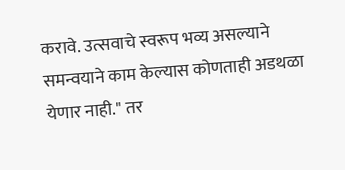करावे. उत्सवाचे स्वरूप भव्य असल्याने समन्वयाने काम केल्यास कोणताही अडथळा येणार नाही." तर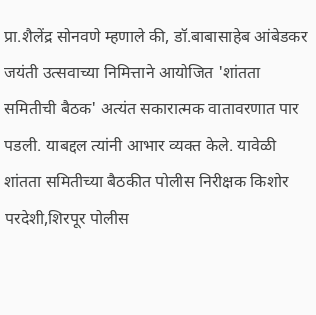प्रा.शैलेंद्र सोनवणे म्हणाले की, डॉ.बाबासाहेब आंबेडकर जयंती उत्सवाच्या निमित्ताने आयोजित 'शांतता समितीची बैठक' अत्यंत सकारात्मक वातावरणात पार पडली. याबद्दल त्यांनी आभार व्यक्त केले. यावेळी शांतता समितीच्या बैठकीत पोलीस निरीक्षक किशोर परदेशी,शिरपूर पोलीस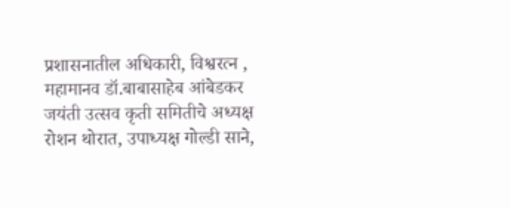प्रशासनातील अधिकारी, विश्वरत्न , महामानव डॉ.बाबासाहेब आंबेडकर जयंती उत्सव कृती समितीचे अध्यक्ष रोशन थोरात, उपाध्यक्ष गोल्डी साने,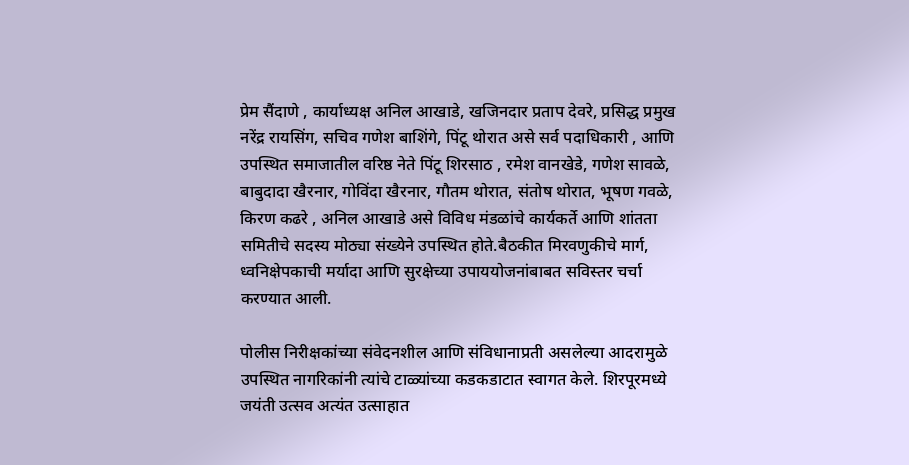प्रेम सैंदाणे , कार्याध्यक्ष अनिल आखाडे, खजिनदार प्रताप देवरे, प्रसिद्ध प्रमुख नरेंद्र रायसिंग, सचिव गणेश बाशिंगे, पिंटू थोरात असे सर्व पदाधिकारी , आणि उपस्थित समाजातील वरिष्ठ नेते पिंटू शिरसाठ , रमेश वानखेडे, गणेश सावळे, बाबुदादा खैरनार, गोविंदा खैरनार, गौतम थोरात, संतोष थोरात, भूषण गवळे, किरण कढरे , अनिल आखाडे असे विविध मंडळांचे कार्यकर्ते आणि शांतता समितीचे सदस्य मोठ्या संख्येने उपस्थित होते.बैठकीत मिरवणुकीचे मार्ग, ध्वनिक्षेपकाची मर्यादा आणि सुरक्षेच्या उपाययोजनांबाबत सविस्तर चर्चा करण्यात आली.

पोलीस निरीक्षकांच्या संवेदनशील आणि संविधानाप्रती असलेल्या आदरामुळे उपस्थित नागरिकांनी त्यांचे टाळ्यांच्या कडकडाटात स्वागत केले. शिरपूरमध्ये जयंती उत्सव अत्यंत उत्साहात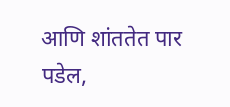आणि शांततेत पार पडेल,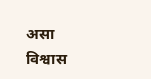असा विश्वास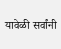यावेळी सर्वांनी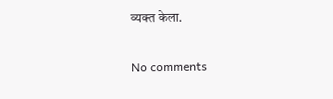व्यक्त केला.

No comments